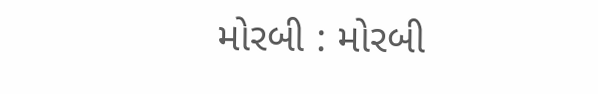મોરબી : મોરબી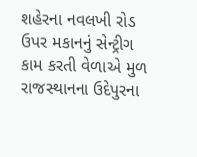શહેરના નવલખી રોડ ઉપર મકાનનું સેન્ટ્રીગ કામ કરતી વેળાએ મુળ રાજસ્થાનના ઉદેપુરના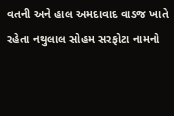વતની અને હાલ અમદાવાદ વાડજ ખાતે રહેતા નથુલાલ સોહમ સરફોટા નામનો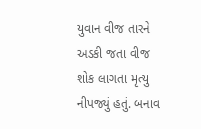યુવાન વીજ તારને અડકી જતા વીજ શોક લાગતા મૃત્યુ નીપજ્યું હતું. બનાવ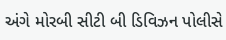અંગે મોરબી સીટી બી ડિવિઝન પોલીસે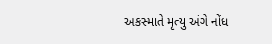અકસ્માતે મૃત્યુ અંગે નોંધ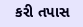કરી તપાસ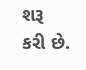શરૂ કરી છે.